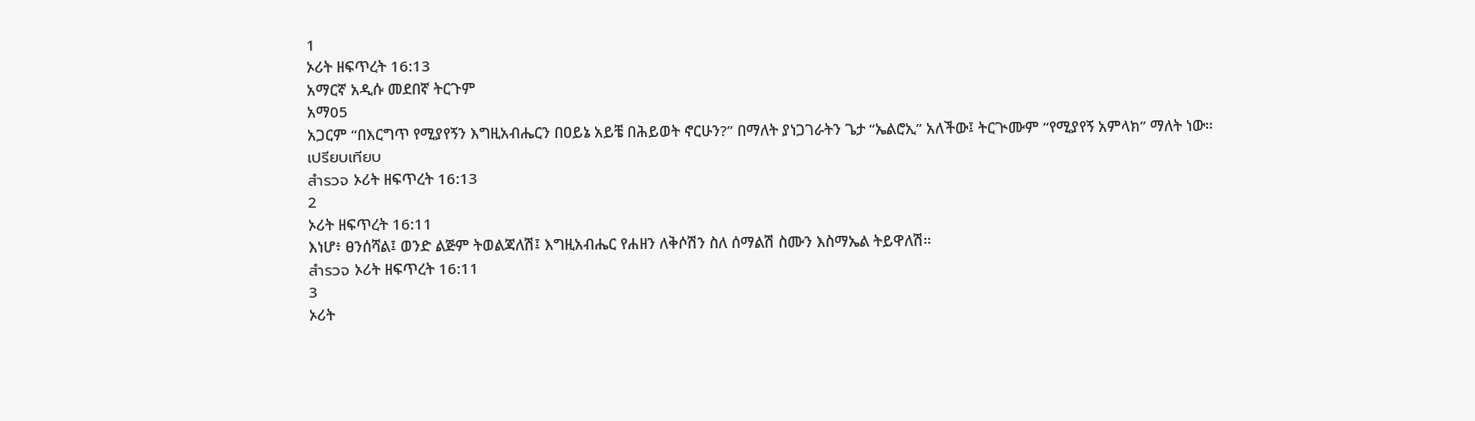1
ኦሪት ዘፍጥረት 16:13
አማርኛ አዲሱ መደበኛ ትርጉም
አማ05
አጋርም “በእርግጥ የሚያየኝን እግዚአብሔርን በዐይኔ አይቼ በሕይወት ኖርሁን?” በማለት ያነጋገራትን ጌታ “ኤልሮኢ” አለችው፤ ትርጒሙም “የሚያየኝ አምላክ” ማለት ነው።
เปรียบเทียบ
สำรวจ ኦሪት ዘፍጥረት 16:13
2
ኦሪት ዘፍጥረት 16:11
እነሆ፥ ፀንሰሻል፤ ወንድ ልጅም ትወልጃለሽ፤ እግዚአብሔር የሐዘን ለቅሶሽን ስለ ሰማልሽ ስሙን እስማኤል ትይዋለሽ።
สำรวจ ኦሪት ዘፍጥረት 16:11
3
ኦሪት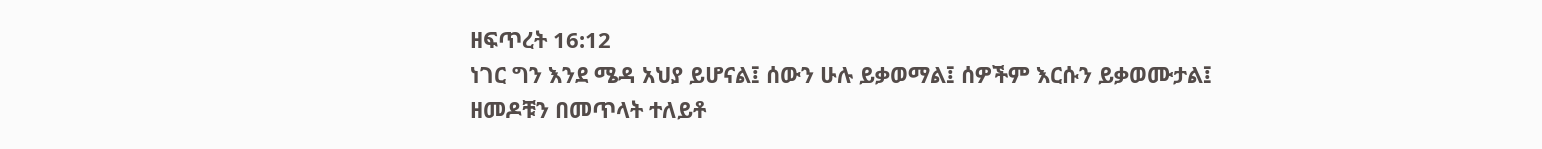ዘፍጥረት 16:12
ነገር ግን እንደ ሜዳ አህያ ይሆናል፤ ሰውን ሁሉ ይቃወማል፤ ሰዎችም እርሱን ይቃወሙታል፤ ዘመዶቹን በመጥላት ተለይቶ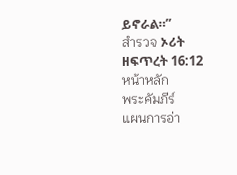ይኖራል።”
สำรวจ ኦሪት ዘፍጥረት 16:12
หน้าหลัก
พระคัมภีร์
แผนการอ่า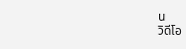น
วิดีโอ